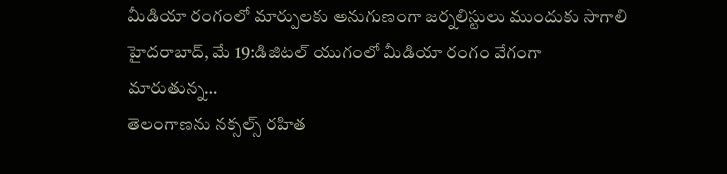మీడియా రంగంలో మార్పులకు అనుగుణంగా జర్నలిస్టులు ముందుకు సాగాలి హైదరాబాద్, మే 19:డిజిటల్ యుగంలో మీడియా రంగం వేగంగా మారుతున్న…
తెలంగాణను నక్సల్స్ రహిత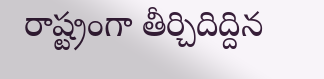రాష్ట్రంగా తీర్చిదిద్దిన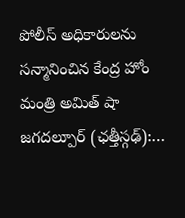పోలీస్ అధికారులను సన్మానించిన కేంద్ర హోం మంత్రి అమిత్ షా జగదల్పూర్ (ఛత్తీస్గఢ్):…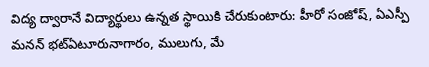విద్య ద్వారానే విద్యార్థులు ఉన్నత స్థాయికి చేరుకుంటారు: హీరో సంజోష్, ఏఎస్పీ మనన్ భట్ఏటూరునాగారం, ములుగు, మే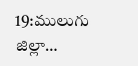19:ములుగు జిల్లా…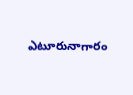ఎటూరునాగారం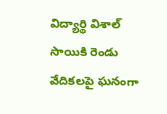విద్యార్థి విశాల్ సాయికి రెండు వేదికలపై ఘనంగా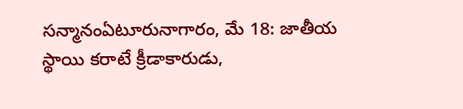సన్మానంఏటూరునాగారం, మే 18: జాతీయ స్థాయి కరాటే క్రీడాకారుడు,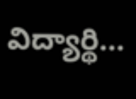విద్యార్థి…